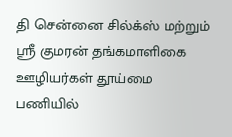தி சென்னை சில்க்ஸ் மற்றும் ஸ்ரீ குமரன் தங்கமாளிகை ஊழியர்கள் தூய்மை பணியில்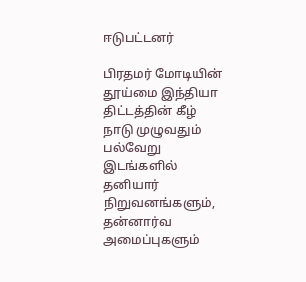ஈடுபட்டனர்

பிரதமர் மோடியின் தூய்மை இந்தியா திட்டத்தின் கீழ் நாடு முழுவதும் பல்வேறு இடங்களில் தனியார் நிறுவனங்களும், தன்னார்வ அமைப்புகளும்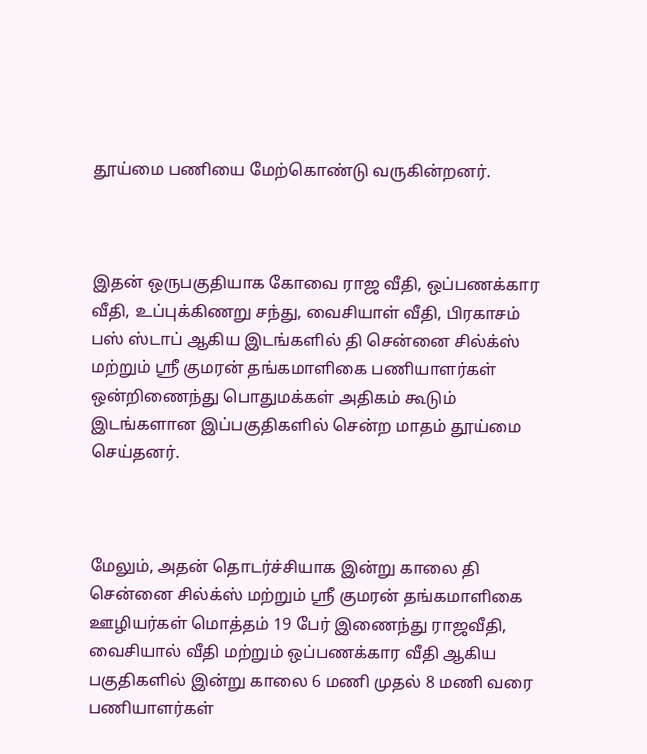தூய்மை பணியை மேற்கொண்டு வருகின்றனர்.



இதன் ஒருபகுதியாக கோவை ராஜ வீதி, ஒப்பணக்கார வீதி, உப்புக்கிணறு சந்து, வைசியாள் வீதி, பிரகாசம் பஸ் ஸ்டாப் ஆகிய இடங்களில் தி சென்னை சில்க்ஸ் மற்றும் ஸ்ரீ குமரன் தங்கமாளிகை பணியாளர்கள் ஒன்றிணைந்து பொதுமக்கள் அதிகம் கூடும் இடங்களான இப்பகுதிகளில் சென்ற மாதம் தூய்மை செய்தனர்.



மேலும், அதன் தொடர்ச்சியாக இன்று காலை தி சென்னை சில்க்ஸ் மற்றும் ஸ்ரீ குமரன் தங்கமாளிகை ஊழியர்கள் மொத்தம் 19 பேர் இணைந்து ராஜவீதி, வைசியால் வீதி மற்றும் ஒப்பணக்கார வீதி ஆகிய பகுதிகளில் இன்று காலை 6 மணி முதல் 8 மணி வரை பணியாளர்கள்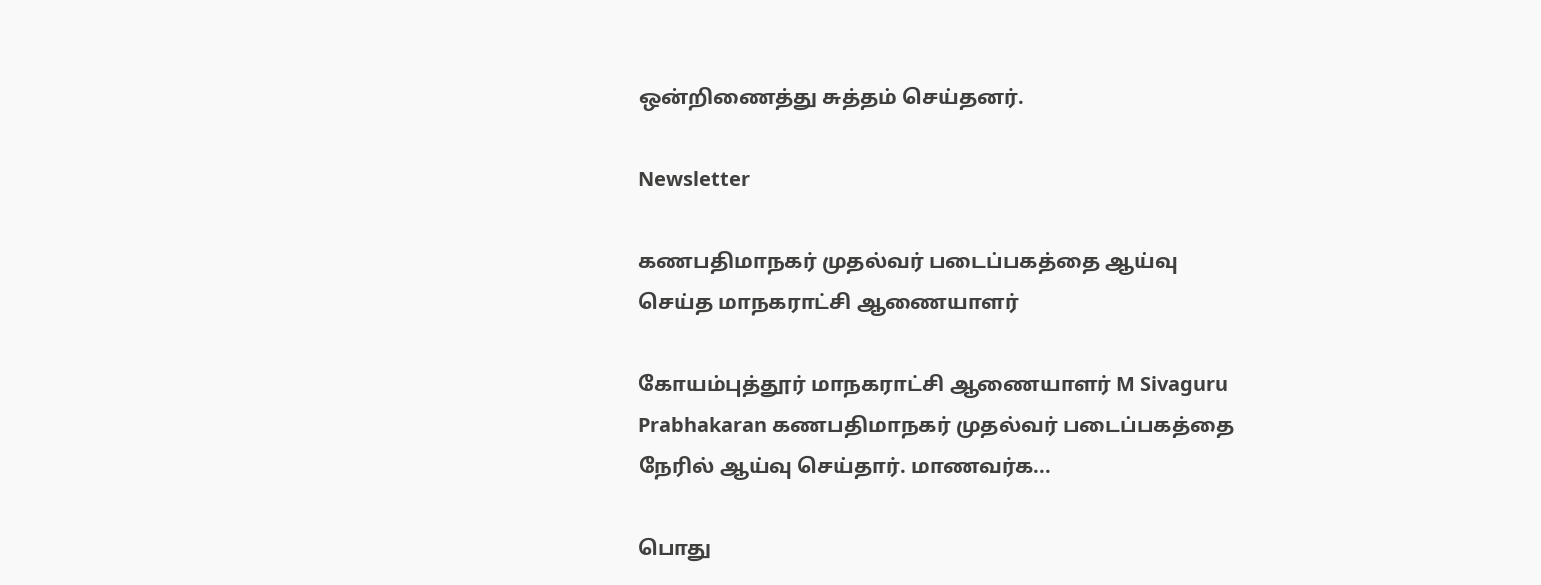ஒன்றிணைத்து சுத்தம் செய்தனர்.

Newsletter

கணபதிமாநகர் முதல்வர் படைப்பகத்தை ஆய்வு செய்த மாநகராட்சி ஆணையாளர்

கோயம்புத்தூர் மாநகராட்சி ஆணையாளர் M Sivaguru Prabhakaran கணபதிமாநகர் முதல்வர் படைப்பகத்தை நேரில் ஆய்வு செய்தார். மாணவர்க...

பொது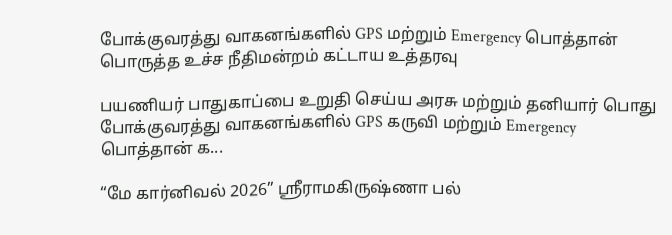போக்குவரத்து வாகனங்களில் GPS மற்றும் Emergency பொத்தான் பொருத்த உச்ச நீதிமன்றம் கட்டாய உத்தரவு

பயணியர் பாதுகாப்பை உறுதி செய்ய அரசு மற்றும் தனியார் பொது போக்குவரத்து வாகனங்களில் GPS கருவி மற்றும் Emergency பொத்தான் க...

“மே கார்னிவல் 2026” ஸ்ரீராமகிருஷ்ணா பல்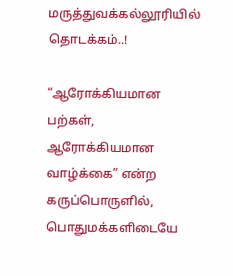மருத்துவக்கல்லூரியில் தொடக்கம்..!

“ஆரோக்கியமான பற்கள், ஆரோக்கியமான வாழ்க்கை” என்ற கருப்பொருளில், பொதுமக்களிடையே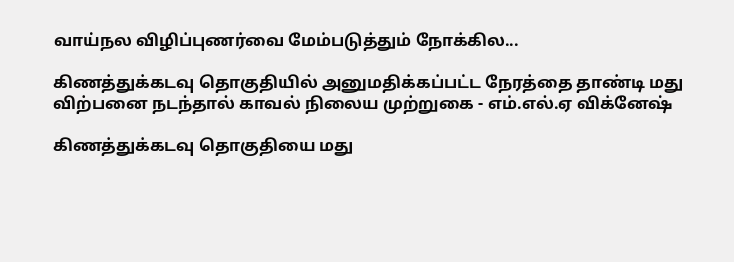வாய்நல விழிப்புணர்வை மேம்படுத்தும் நோக்கில...

கிணத்துக்கடவு தொகுதியில் அனுமதிக்கப்பட்ட நேரத்தை தாண்டி மது விற்பனை நடந்தால் காவல் நிலைய முற்றுகை - எம்.எல்.ஏ விக்னேஷ்

கிணத்துக்கடவு தொகுதியை மது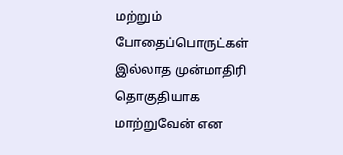மற்றும் போதைப்பொருட்கள் இல்லாத முன்மாதிரி தொகுதியாக மாற்றுவேன் என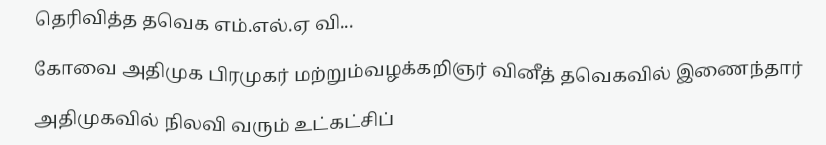தெரிவித்த தவெக எம்.எல்.ஏ வி...

கோவை அதிமுக பிரமுகர் மற்றும்வழக்கறிஞர் வினீத் தவெகவில் இணைந்தார்

அதிமுகவில் நிலவி வரும் உட்கட்சிப்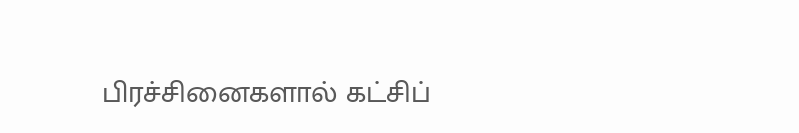பிரச்சினைகளால் கட்சிப்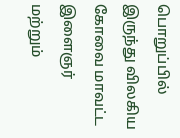பொறுப்பில் இருந்து விலகிய கோவை மாவட்ட இளைஞர் மற்றும்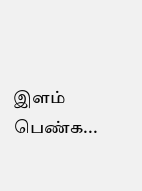இளம் பெண்க...